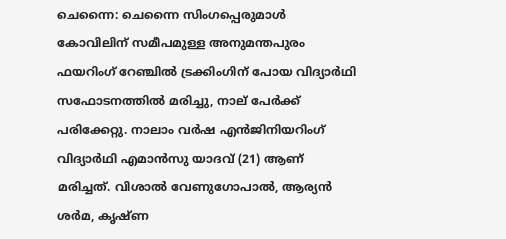ചെന്നൈ: ചെന്നൈ സിംഗപ്പെരുമാൾ കോവിലിന് സമീപമുള്ള അനുമന്തപുരം ഫയറിംഗ് റേഞ്ചിൽ ട്രക്കിംഗിന് പോയ വിദ്യാർഥി സഫോടനത്തിൽ മരിച്ചു, നാല് പേർക്ക് പരിക്കേറ്റു. നാലാം വർഷ എൻജിനിയറിംഗ് വിദ്യാർഥി എമാൻസു യാദവ് (21) ആണ് മരിച്ചത്. വിശാൽ വേണുഗോപാൽ, ആര്യൻ ശർമ, കൃഷ്ണ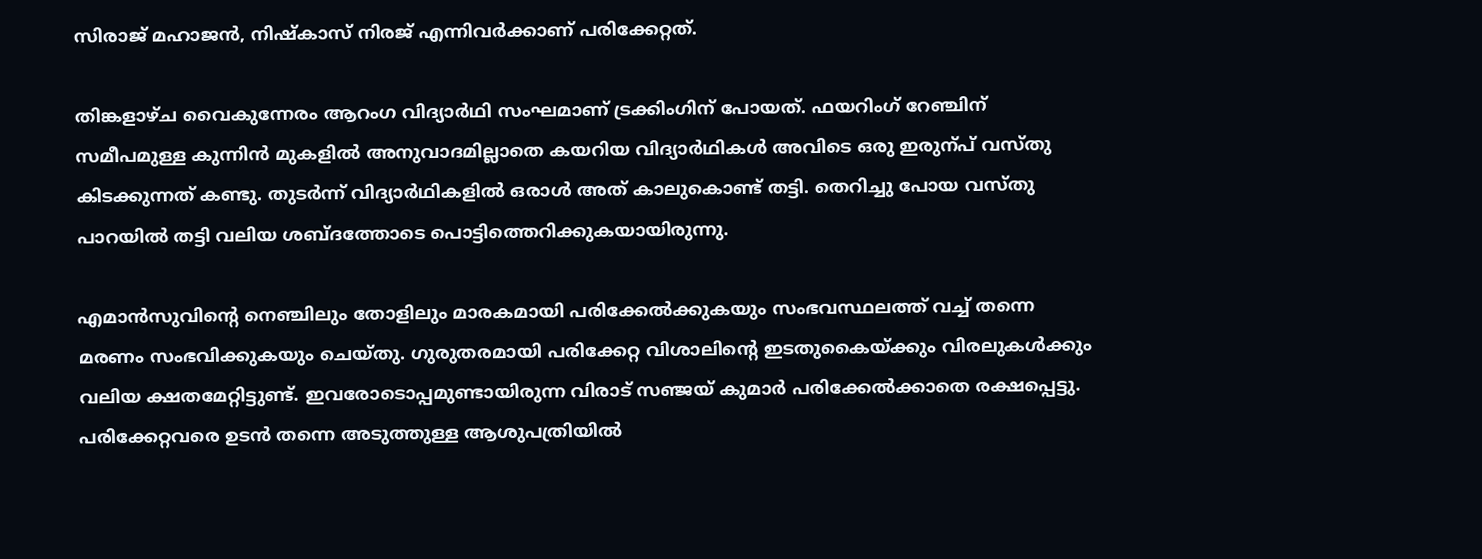സിരാജ് മഹാജൻ, നിഷ്കാസ് നിരജ് എന്നിവർക്കാണ് പരിക്കേറ്റത്.

തിങ്കളാഴ്ച വൈകുന്നേരം ആറംഗ വിദ്യാർഥി സംഘമാണ് ട്രക്കിംഗിന് പോയത്. ഫയറിംഗ് റേഞ്ചിന് സമീപമുള്ള കുന്നിൻ മുകളിൽ അനുവാദമില്ലാതെ കയറിയ വിദ്യാർഥികൾ അവിടെ ഒരു ഇരുന്പ് വസ്തു കിടക്കുന്നത് കണ്ടു. തുടർന്ന് വിദ്യാർഥികളിൽ ഒരാൾ അത് കാലുകൊണ്ട് തട്ടി. തെറിച്ചു പോയ വസ്തു പാറയിൽ തട്ടി വലിയ ശബ്ദത്തോടെ പൊട്ടിത്തെറിക്കുകയായിരുന്നു.

എമാൻസുവിന്‍റെ നെഞ്ചിലും തോളിലും മാരകമായി പരിക്കേൽക്കുകയും സംഭവസ്ഥലത്ത് വച്ച് തന്നെ മരണം സംഭവിക്കുകയും ചെയ്തു. ഗുരുതരമായി പരിക്കേറ്റ വിശാലിന്‍റെ ഇടതുകൈയ്‌ക്കും വിരലുകൾക്കും വലിയ ക്ഷതമേറ്റിട്ടുണ്ട്. ഇവരോടൊപ്പമുണ്ടായിരുന്ന വിരാട് സഞ്ജയ് കുമാർ പരിക്കേൽക്കാതെ രക്ഷപ്പെട്ടു. പരിക്കേറ്റവരെ ഉടൻ തന്നെ അടുത്തുള്ള ആശുപത്രിയിൽ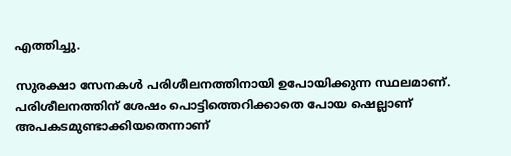എത്തിച്ചു.

സുരക്ഷാ സേനകൾ പരിശീലനത്തിനായി ഉപോയിക്കുന്ന സ്ഥലമാണ്. പരിശീലനത്തിന് ശേഷം പൊട്ടിത്തെറിക്കാതെ പോയ ഷെല്ലാണ് അപകടമുണ്ടാക്കിയതെന്നാണ്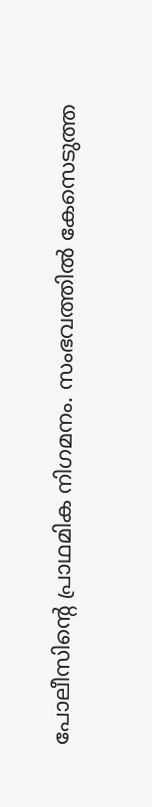പോലീസിന്‍റെ പ്രാഥമിക നിഗമനം. സംഭവത്തിൽ കേസെടുത്ത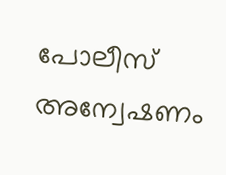പോലീസ് അന്വേഷണം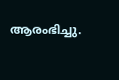ആരംഭിച്ചു.